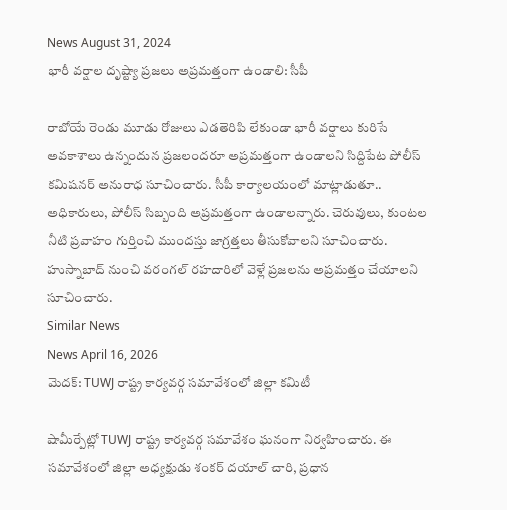News August 31, 2024
భారీ వర్షాల దృష్ట్యా ప్రజలు అప్రమత్తంగా ఉండాలి: సీపీ

రాబోయే రెండు మూడు రోజులు ఎడతెరిపి లేకుండా భారీ వర్షాలు కురిసే అవకాశాలు ఉన్నందున ప్రజలందరూ అప్రమత్తంగా ఉండాలని సిద్దిపేట పోలీస్ కమిషనర్ అనురాధ సూచించారు. సీపీ కార్యాలయంలో మాట్లాడుతూ.. అధికారులు, పోలీస్ సిబ్బంది అప్రమత్తంగా ఉండాలన్నారు. చెరువులు, కుంటల నీటి ప్రవాహం గుర్తించి ముందస్తు జాగ్రత్తలు తీసుకోవాలని సూచించారు. హుస్నాబాద్ నుంచి వరంగల్ రహదారిలో వెళ్లే ప్రజలను అప్రమత్తం చేయాలని సూచించారు.
Similar News
News April 16, 2026
మెదక్: TUWJ రాష్ట్ర కార్యవర్గ సమావేశంలో జిల్లా కమిటీ

షామీర్పేట్లో TUWJ రాష్ట్ర కార్యవర్గ సమావేశం ఘనంగా నిర్వహించారు. ఈ సమావేశంలో జిల్లా అధ్యక్షుడు శంకర్ దయాల్ చారి, ప్రధాన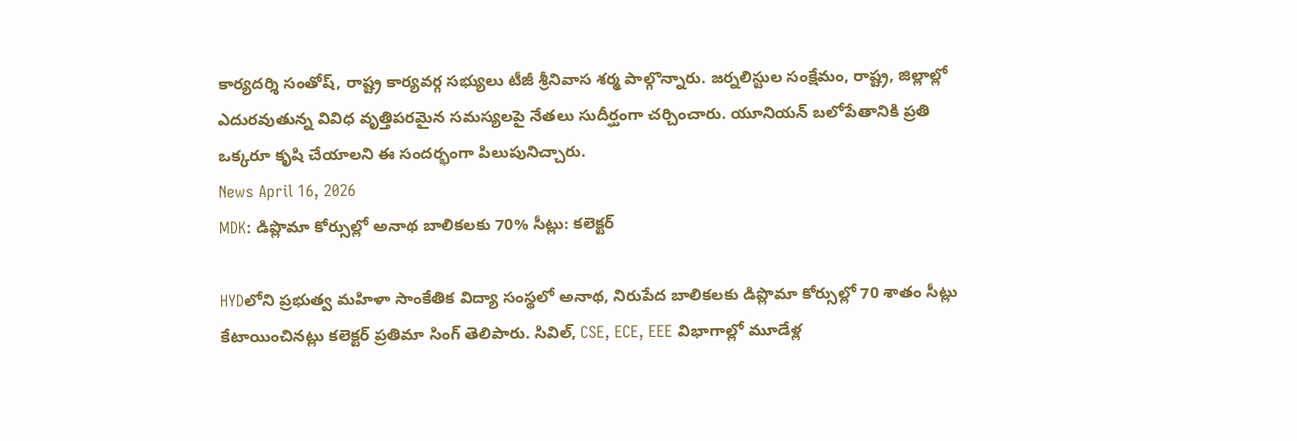కార్యదర్శి సంతోష్, రాష్ట్ర కార్యవర్గ సభ్యులు టీజీ శ్రీనివాస శర్మ పాల్గొన్నారు. జర్నలిస్టుల సంక్షేమం, రాష్ట్ర, జిల్లాల్లో ఎదురవుతున్న వివిధ వృత్తిపరమైన సమస్యలపై నేతలు సుదీర్ఘంగా చర్చించారు. యూనియన్ బలోపేతానికి ప్రతి ఒక్కరూ కృషి చేయాలని ఈ సందర్భంగా పిలుపునిచ్చారు.
News April 16, 2026
MDK: డిప్లొమా కోర్సుల్లో అనాథ బాలికలకు 70% సీట్లు: కలెక్టర్

HYDలోని ప్రభుత్వ మహిళా సాంకేతిక విద్యా సంస్థలో అనాథ, నిరుపేద బాలికలకు డిప్లొమా కోర్సుల్లో 70 శాతం సీట్లు కేటాయించినట్లు కలెక్టర్ ప్రతిమా సింగ్ తెలిపారు. సివిల్, CSE, ECE, EEE విభాగాల్లో మూడేళ్ల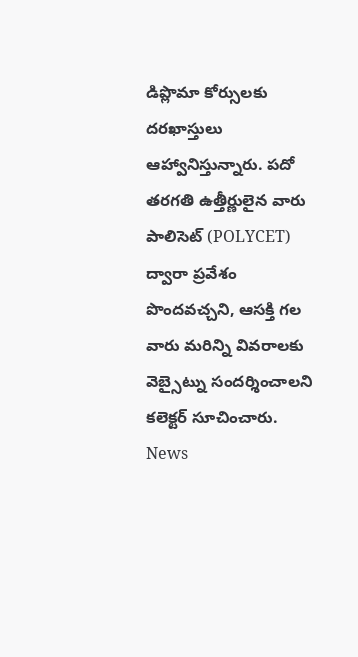డిప్లొమా కోర్సులకు దరఖాస్తులు ఆహ్వానిస్తున్నారు. పదో తరగతి ఉత్తీర్ణులైన వారు పాలిసెట్ (POLYCET) ద్వారా ప్రవేశం పొందవచ్చని, ఆసక్తి గల వారు మరిన్ని వివరాలకు వెబ్సైట్ను సందర్శించాలని కలెక్టర్ సూచించారు.
News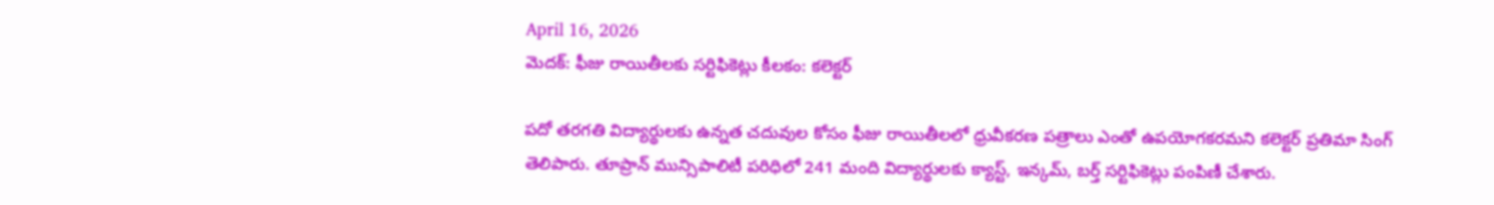April 16, 2026
మెదక్: ఫీజు రాయితీలకు సర్టిఫికెట్లు కీలకం: కలెక్టర్

పదో తరగతి విద్యార్థులకు ఉన్నత చదువుల కోసం ఫీజు రాయితీలలో ధ్రువీకరణ పత్రాలు ఎంతో ఉపయోగకరమని కలెక్టర్ ప్రతిమా సింగ్ తెలిపారు. తూప్రాన్ మున్సిపాలిటీ పరిధిలో 241 మంది విద్యార్థులకు క్యాస్ట్, ఇన్కమ్, బర్త్ సర్టిఫికెట్లు పంపిణీ చేశారు.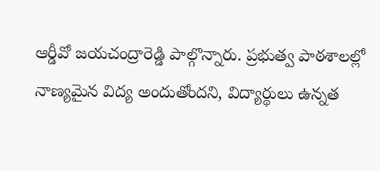ఆర్డీవో జయచంద్రారెడ్డి పాల్గొన్నారు. ప్రభుత్వ పాఠశాలల్లో నాణ్యమైన విద్య అందుతోందని, విద్యార్థులు ఉన్నత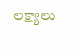లక్ష్యాలు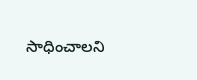సాధించాలని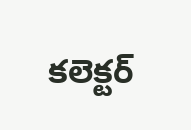కలెక్టర్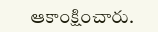ఆకాంక్షించారు.